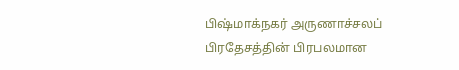பிஷ்மாக்நகர் அருணாச்சலப் பிரதேசத்தின் பிரபலமான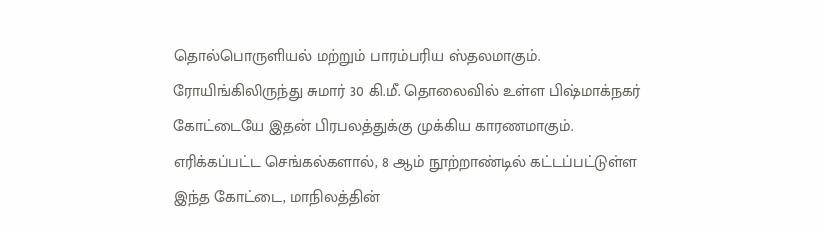தொல்பொருளியல் மற்றும் பாரம்பரிய ஸ்தலமாகும். ரோயிங்கிலிருந்து சுமார் 30 கி.மீ. தொலைவில் உள்ள பிஷ்மாக்நகர் கோட்டையே இதன் பிரபலத்துக்கு முக்கிய காரணமாகும்.
எரிக்கப்பட்ட செங்கல்களால், 8 ஆம் நூற்றாண்டில் கட்டப்பட்டுள்ள இந்த கோட்டை, மாநிலத்தின்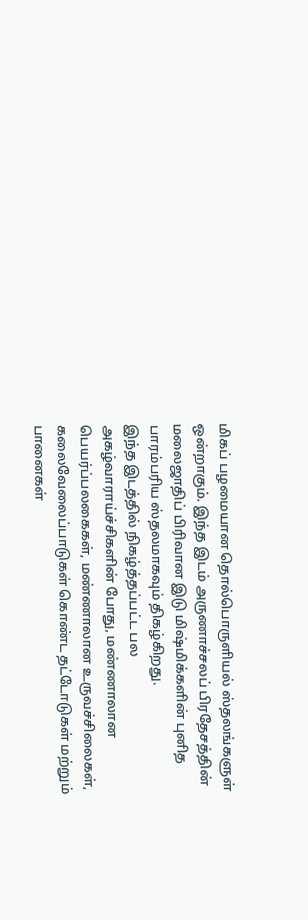மிகப் பழமையான தொல்பொருளியல் ஸ்தலங்களுள் ஒன்றாகும். இந்த இடம் அருணாச்சலப் பிரதேசத்தின் மலைஜாதிப் பிரிவான இடு மிஷ்மிக்களின் புனித பாரம்பரிய ஸ்தலமாகவும் திகழ்கிறது.
இந்த இடத்தில் நிகழ்த்தப்பட்ட பல அகழ்வாராய்ச்சிகளின் போது, மண்ணாலான பெயர்ப்பலகைகள், மண்ணாலான உருவச்சிலைகள், கலைவேலைப்பாடுகள் கொண்ட தட்டோடுகள் மற்றும் பானைகள்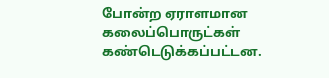போன்ற ஏராளமான கலைப்பொருட்கள் கண்டெடுக்கப்பட்டன.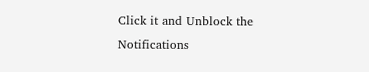Click it and Unblock the Notifications